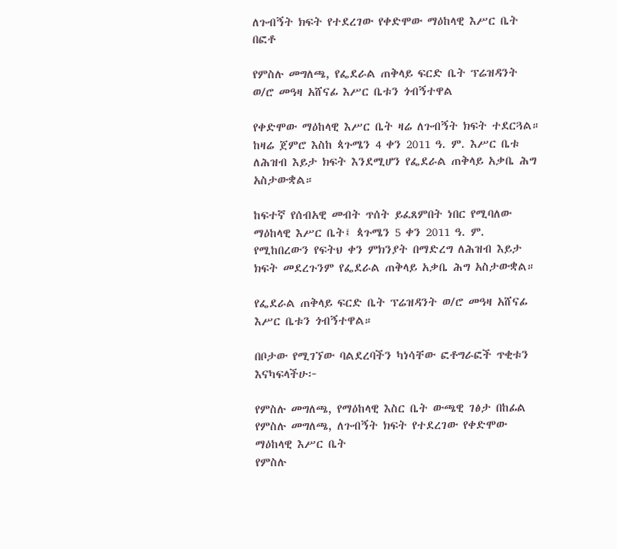ለጉብኝት ክፍት የተደረገው የቀድሞው ማዕከላዊ እሥር ቤት በፎቶ

የምስሉ መግለጫ, የፌደራል ጠቅላይ ፍርድ ቤት ፕሬዝዳንት ወ/ሮ መዓዛ አሸናፊ እሥር ቤቱን ጎብኝተዋል

የቀድሞው ማዕከላዊ እሥር ቤት ዛሬ ለጉብኝት ክፍት ተደርጓል። ከዛሬ ጀምሮ እስከ ጳጉሜን 4 ቀን 2011 ዓ. ም. እሥር ቤቱ ለሕዝብ እይታ ክፍት እንደሚሆን የፌደራል ጠቅላይ አቃቤ ሕግ አስታውቋል።

ከፍተኛ የሰብአዊ መብት ጥሰት ይፈጸምበት ነበር የሚባለው ማዕከላዊ እሥር ቤት፤ ጳጉሜን 5 ቀን 2011 ዓ. ም. የሚከበረውን የፍትህ ቀን ምክንያት በማድረግ ለሕዝብ እይታ ክፍት መደረጉንም የፌደራል ጠቅላይ አቃቤ ሕግ አስታውቋል።

የፌደራል ጠቅላይ ፍርድ ቤት ፕሬዝዳንት ወ/ሮ መዓዛ አሸናፊ እሥር ቤቱን ጎብኝተዋል።

በቦታው የሚገኘው ባልደረባችን ካነሳቸው ፎቶግራፎች ጥቂቱን እናካፍላችሁ፦

የምስሉ መግለጫ, የማዕከላዊ እስር ቤት ውጫዊ ገፅታ በከፊል
የምስሉ መግለጫ, ለጉብኝት ክፍት የተደረገው የቀድሞው ማዕከላዊ እሥር ቤት
የምስሉ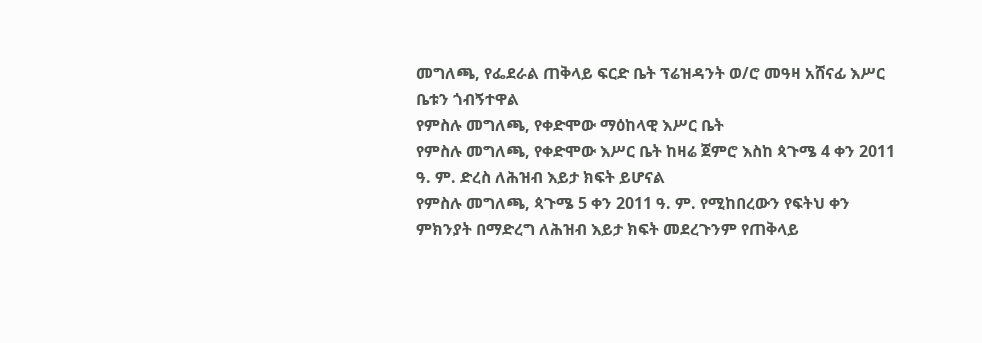መግለጫ, የፌደራል ጠቅላይ ፍርድ ቤት ፕሬዝዳንት ወ/ሮ መዓዛ አሸናፊ እሥር ቤቱን ጎብኝተዋል
የምስሉ መግለጫ, የቀድሞው ማዕከላዊ እሥር ቤት
የምስሉ መግለጫ, የቀድሞው እሥር ቤት ከዛሬ ጀምሮ እስከ ጳጉሜ 4 ቀን 2011 ዓ. ም. ድረስ ለሕዝብ እይታ ክፍት ይሆናል
የምስሉ መግለጫ, ጳጉሜ 5 ቀን 2011 ዓ. ም. የሚከበረውን የፍትህ ቀን ምክንያት በማድረግ ለሕዝብ እይታ ክፍት መደረጉንም የጠቅላይ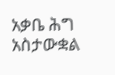አቃቤ ሕግ አስታውቋል